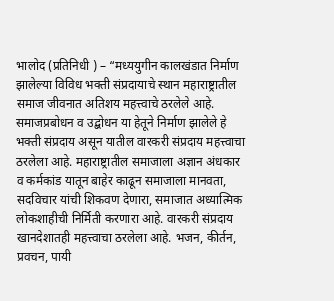भालोद (प्रतिनिधी ) – “मध्ययुगीन कालखंडात निर्माण झालेल्या विविध भक्ती संप्रदायाचे स्थान महाराष्ट्रातील समाज जीवनात अतिशय महत्त्वाचे ठरलेले आहे. समाजप्रबोधन व उद्बोधन या हेतूने निर्माण झालेले हे भक्ती संप्रदाय असून यातील वारकरी संप्रदाय महत्त्वाचा ठरलेला आहे. महाराष्ट्रातील समाजाला अज्ञान अंधकार व कर्मकांड यातून बाहेर काढून समाजाला मानवता, सदविचार यांची शिकवण देणारा, समाजात अध्यात्मिक लोकशाहीची निर्मिती करणारा आहे. वारकरी संप्रदाय खानदेशातही महत्त्वाचा ठरलेला आहे. भजन, कीर्तन, प्रवचन, पायी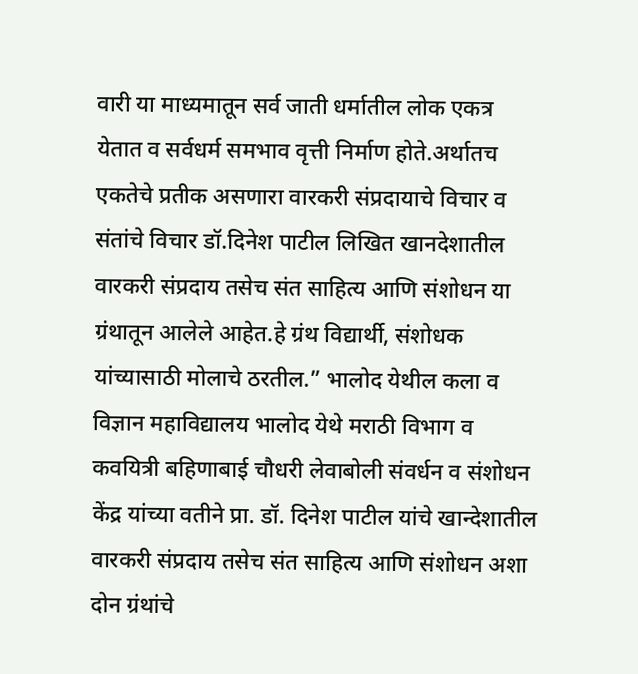वारी या माध्यमातून सर्व जाती धर्मातील लोक एकत्र येतात व सर्वधर्म समभाव वृत्ती निर्माण होते.अर्थातच एकतेचे प्रतीक असणारा वारकरी संप्रदायाचे विचार व संतांचे विचार डॉ.दिनेश पाटील लिखित खानदेशातील वारकरी संप्रदाय तसेच संत साहित्य आणि संशोधन या ग्रंथातून आलेले आहेत.हे ग्रंथ विद्यार्थी, संशोधक यांच्यासाठी मोलाचे ठरतील.” भालोद येथील कला व विज्ञान महाविद्यालय भालोद येथे मराठी विभाग व कवयित्री बहिणाबाई चौधरी लेवाबोली संवर्धन व संशोधन केंद्र यांच्या वतीने प्रा. डॉ. दिनेश पाटील यांचे खान्देशातील वारकरी संप्रदाय तसेच संत साहित्य आणि संशोधन अशा दोन ग्रंथांचे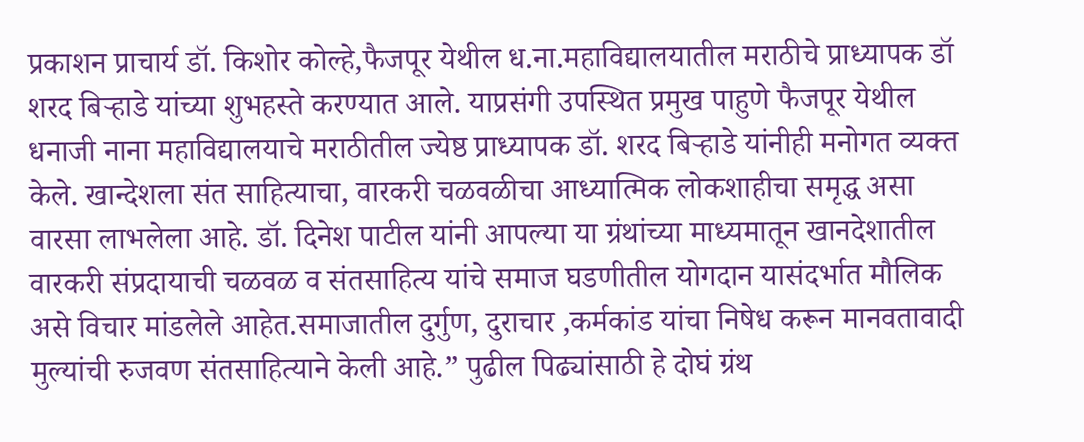प्रकाशन प्राचार्य डॉ. किशोर कोल्हे,फैजपूर येथील ध.ना.महाविद्यालयातील मराठीचे प्राध्यापक डॉ शरद बिऱ्हाडे यांच्या शुभहस्ते करण्यात आले. याप्रसंगी उपस्थित प्रमुख पाहुणे फैजपूर येथील धनाजी नाना महाविद्यालयाचे मराठीतील ज्येष्ठ प्राध्यापक डॉ. शरद बिऱ्हाडे यांनीही मनोगत व्यक्त केले. खान्देशला संत साहित्याचा, वारकरी चळवळीचा आध्यात्मिक लोकशाहीचा समृद्ध असा वारसा लाभलेला आहे. डॉ. दिनेश पाटील यांनी आपल्या या ग्रंथांच्या माध्यमातून खानदेशातील वारकरी संप्रदायाची चळवळ व संतसाहित्य यांचे समाज घडणीतील योगदान यासंदर्भात मौलिक असे विचार मांडलेले आहेत.समाजातील दुर्गुण, दुराचार ,कर्मकांड यांचा निषेध करून मानवतावादी मुल्यांची रुजवण संतसाहित्याने केली आहे.” पुढील पिढ्यांसाठी हे दोघं ग्रंथ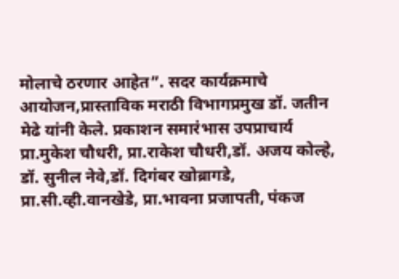मोलाचे ठरणार आहेत”. सदर कार्यक्रमाचे आयोजन,प्रास्ताविक मराठी विभागप्रमुख डॉ. जतीन मेढे यांनी केले. प्रकाशन समारंभास उपप्राचार्य प्रा.मुकेश चौधरी, प्रा.राकेश चौधरी,डॉ. अजय कोल्हे, डॉ. सुनील नेवे,डॉ. दिगंबर खोब्रागडे, प्रा.सी.व्ही.वानखेडे, प्रा.भावना प्रजापती, पंकज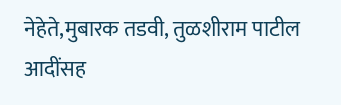नेहेते,मुबारक तडवी, तुळशीराम पाटील आदींसह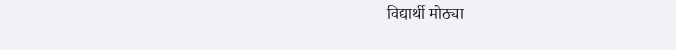विद्यार्थी मोठ्या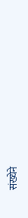संख्येने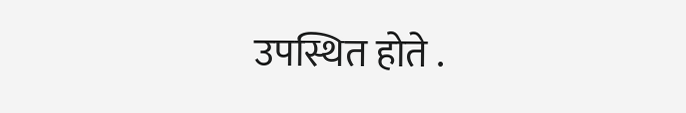उपस्थित होते .